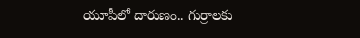యూపీలో దారుణం.. గుర్రాలకు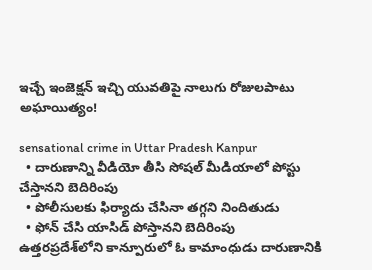ఇచ్చే ఇంజెక్షన్ ఇచ్చి యువతిపై నాలుగు రోజులపాటు అఘాయిత్యం!

sensational crime in Uttar Pradesh Kanpur
  • దారుణాన్ని వీడియో తీసి సోషల్ మీడియాలో పోస్టు చేస్తానని బెదిరింపు
  • పోలీసులకు ఫిర్యాదు చేసినా తగ్గని నిందితుడు
  • ఫోన్ చేసి యాసిడ్ పోస్తానని బెదిరింపు
ఉత్తరప్రదేశ్‌లోని కాన్పూరులో ఓ కామాంధుడు దారుణానికి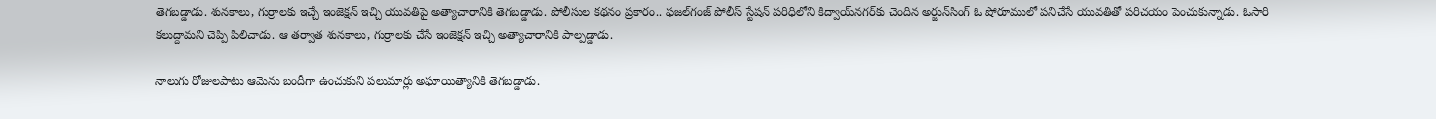తెగబడ్డాడు. శునకాలు, గుర్రాలకు ఇచ్చే ఇంజెక్షన్ ఇచ్చి యువతిపై అత్యాచారానికి తెగబడ్డాడు. పోలీసుల కథనం ప్రకారం.. ఫజల్‌గంజ్ పోలీస్ స్టేషన్ పరిధిలోని కిద్వాయ్‌నగర్‌కు చెందిన అర్జున్‌సింగ్ ఓ షోరూములో పనిచేసే యువతితో పరిచయం పెంచుకున్నాడు. ఓసారి కలుద్దామని చెప్పి పిలిచాడు. ఆ తర్వాత శునకాలు, గుర్రాలకు చేసే ఇంజెక్షన్ ఇచ్చి అత్యాచారానికి పాల్పడ్డాడు.

నాలుగు రోజులపాటు ఆమెను బందీగా ఉంచుకుని పలుమార్లు అఘాయిత్యానికి తెగబడ్డాడు.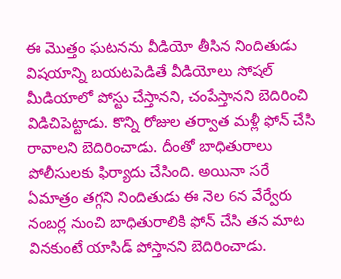ఈ మొత్తం ఘటనను వీడియో తీసిన నిందితుడు విషయాన్ని బయటపెడితే వీడియోలు సోషల్ మీడియాలో పోస్టు చేస్తానని, చంపేస్తానని బెదిరించి విడిచిపెట్టాడు. కొన్ని రోజుల తర్వాత మళ్లీ ఫోన్ చేసి రావాలని బెదిరించాడు. దీంతో బాధితురాలు పోలీసులకు ఫిర్యాదు చేసింది. అయినా సరే ఏమాత్రం తగ్గని నిందితుడు ఈ నెల 6న వేర్వేరు నంబర్ల నుంచి బాధితురాలికి ఫోన్ చేసి తన మాట వినకుంటే యాసిడ్ పోస్తానని బెదిరించాడు.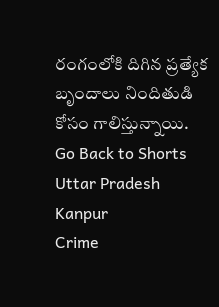రంగంలోకి దిగిన ప్రత్యేక బృందాలు నిందితుడి కోసం గాలిస్తున్నాయి.
Go Back to Shorts
Uttar Pradesh
Kanpur
Crime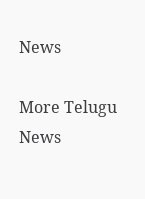News

More Telugu News